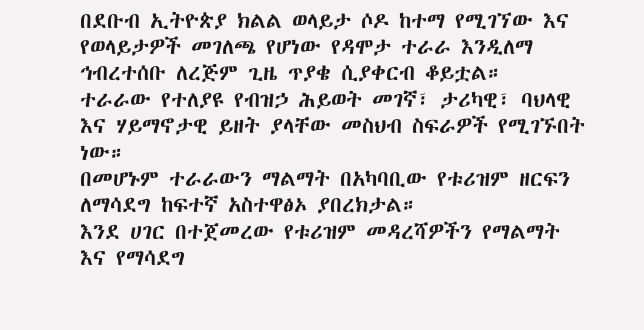በደቡብ ኢትዮጵያ ክልል ወላይታ ሶዶ ከተማ የሚገኘው እና የወላይታዎች መገለጫ የሆነው የዳሞታ ተራራ እንዲለማ ኅብረተሰቡ ለረጅም ጊዜ ጥያቄ ሲያቀርብ ቆይቷል።
ተራራው የተለያዩ የብዝኃ ሕይወት መገኛ፣ ታሪካዊ፣ ባህላዊ እና ሃይማኖታዊ ይዘት ያላቸው መስህብ ስፍራዎች የሚገኙበት ነው።
በመሆኑም ተራራውን ማልማት በአካባቢው የቱሪዝም ዘርፍን ለማሳደግ ከፍተኛ አስተዋፅኦ ያበረክታል።
እንደ ሀገር በተጀመረው የቱሪዝም መዳረሻዎችን የማልማት እና የማሳደግ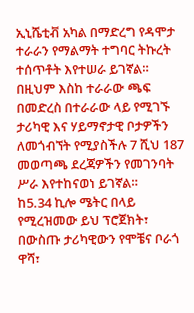ኢኒሼቲቭ አካል በማድረግ የዳሞታ ተራራን የማልማት ተግባር ትኩረት ተሰጥቶት እየተሠራ ይገኛል።
በዚህም እስከ ተራራው ጫፍ በመድረስ በተራራው ላይ የሚገኙ ታሪካዊ እና ሃይማኖታዊ ቦታዎችን ለመጎብኘት የሚያስችሉ 7 ሺህ 187 መወጣጫ ደረጃዎችን የመገንባት ሥራ እየተከናወነ ይገኛል።
ከ5.34 ኪሎ ሜትር በላይ የሚረዝመው ይህ ፕሮጀክት፣ በውስጡ ታሪካዊውን የሞቼና ቦራጎ ዋሻ፣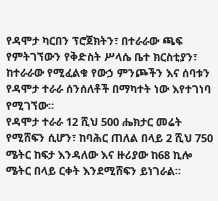የዳሞታ ካርበን ፕሮጀክትን፣ በተራራው ጫፍ የምትገኘውን የቅድስት ሥላሴ ቤተ ክርስቲያን፣ ከተራራው የሚፈልቁ የውኃ ምንጮችን እና ሰባቱን የዳሞታ ተራራ ሰንሰለቶች በማካተት ነው እየተገነባ የሚገኘው።
የዳሞታ ተራራ 12 ሺህ 500 ሔክታር መሬት የሚሸፍን ሲሆን፣ ከባሕር ጠለል በላይ 2 ሺህ 750 ሜትር ከፍታ እንዳለው እና ዙሪያው ከ68 ኪሎ ሜትር በላይ ርቀት እንደሚሸፍን ይነገራል።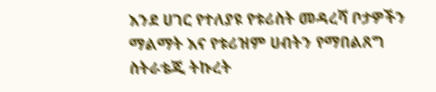እንደ ሀገር የተለያዩ የቱሪስት መዳረሻ ቦታዎችን ማልማት እና የቱሪዝም ሀብትን የማበልጸግ ስትራቴጂ ትኩረት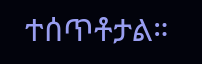ተሰጥቶታል።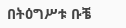በትዕግሥቱ ቡቼ